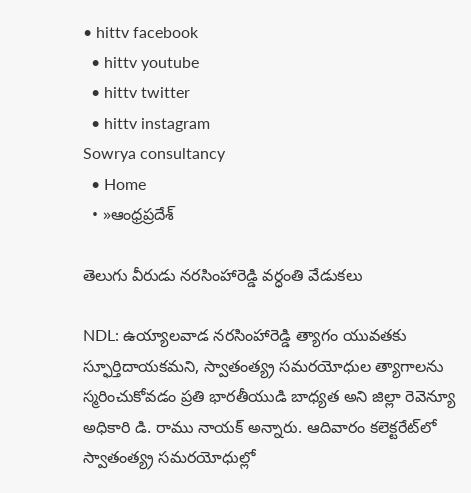• hittv facebook
  • hittv youtube
  • hittv twitter
  • hittv instagram
Sowrya consultancy
  • Home
  • »ఆంధ్రప్రదేశ్

తెలుగు వీరుడు నరసింహారెడ్డి వర్ధంతి వేడుకలు

NDL: ఉయ్యాలవాడ నరసింహారెడ్డి త్యాగం యువతకు స్ఫూర్తిదాయకమని, స్వాతంత్య్ర సమరయోధుల త్యాగాలను స్మరించుకోవడం ప్రతి భారతీయుడి బాధ్యత అని జిల్లా రెవెన్యూ అధికారి డి. రాము నాయక్ అన్నారు. ఆదివారం కలెక్టరేట్‌లో స్వాతంత్య్ర సమరయోధుల్లో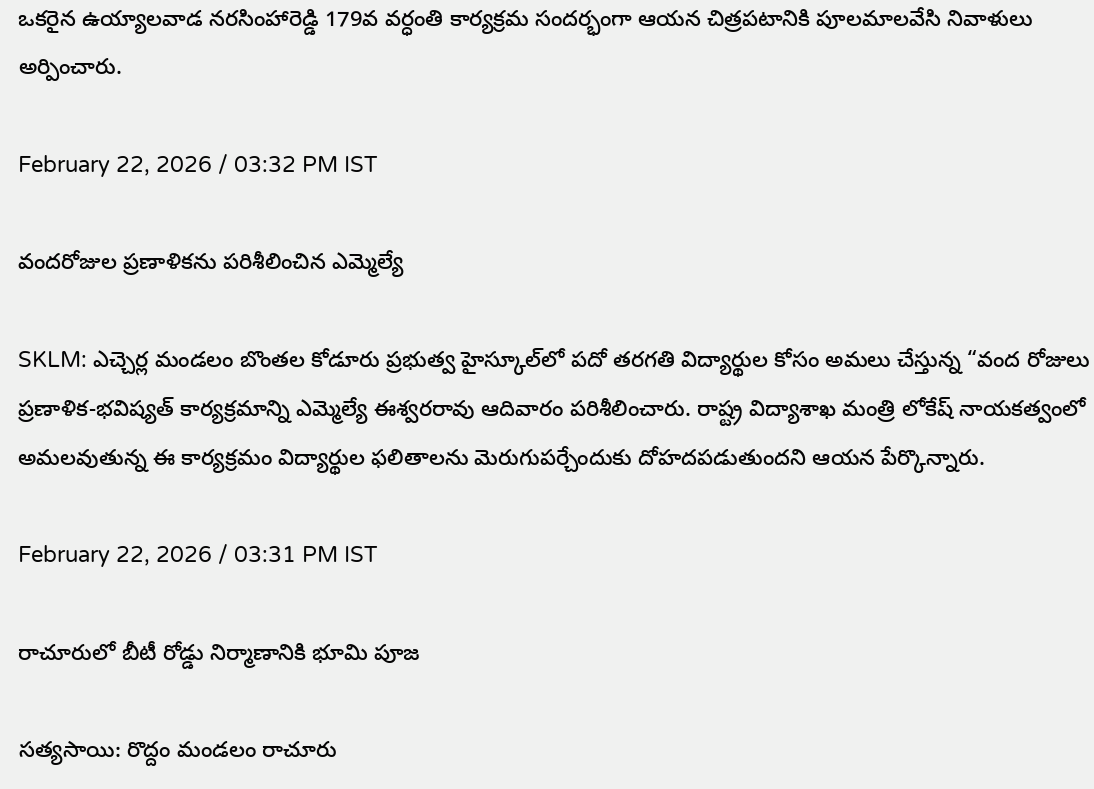ఒకరైన ఉయ్యాలవాడ నరసింహారెడ్డి 179వ వర్ధంతి కార్యక్రమ సందర్భంగా ఆయన చిత్రపటానికి పూలమాలవేసి నివాళులు అర్పించారు.

February 22, 2026 / 03:32 PM IST

వందరోజుల ప్రణాళికను పరిశీలించిన ఎమ్మెల్యే

SKLM: ఎచ్చెర్ల మండలం బొంతల కోడూరు ప్రభుత్వ హైస్కూల్‌లో పదో తరగతి విద్యార్థుల కోసం అమలు చేస్తున్న “వంద రోజులు ప్రణాళిక-భవిష్యత్ కార్యక్రమాన్ని ఎమ్మెల్యే ఈశ్వరరావు ఆదివారం పరిశీలించారు. రాష్ట్ర విద్యాశాఖ మంత్రి లోకేష్ నాయకత్వంలో అమలవుతున్న ఈ కార్యక్రమం విద్యార్థుల ఫలితాలను మెరుగుపర్చేందుకు దోహదపడుతుందని ఆయన పేర్కొన్నారు.

February 22, 2026 / 03:31 PM IST

రాచూరులో బీటీ రోడ్డు నిర్మాణానికి భూమి పూజ

సత్యసాయి: రొద్దం మండలం రాచూరు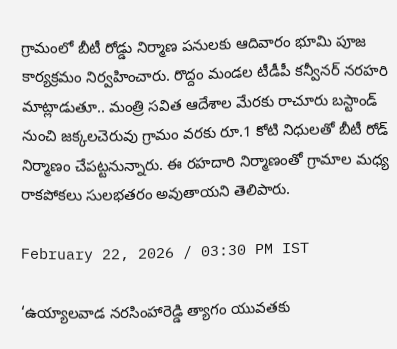గ్రామంలో బీటీ రోడ్డు నిర్మాణ పనులకు ఆదివారం భూమి పూజ కార్యక్రమం నిర్వహించారు. రొద్దం మండల టీడీపీ కన్వీనర్ నరహరి మాట్లాడుతూ.. మంత్రి సవిత ఆదేశాల మేరకు రాచూరు బస్టాండ్ నుంచి జక్కలచెరువు గ్రామం వరకు రూ.1 కోటి నిధులతో బీటీ రోడ్ నిర్మాణం చేపట్టనున్నారు. ఈ రహదారి నిర్మాణంతో గ్రామాల మధ్య రాకపోకలు సులభతరం అవుతాయని తెలిపారు.

February 22, 2026 / 03:30 PM IST

‘ఉయ్యాలవాడ నరసింహారెడ్డి త్యాగం యువతకు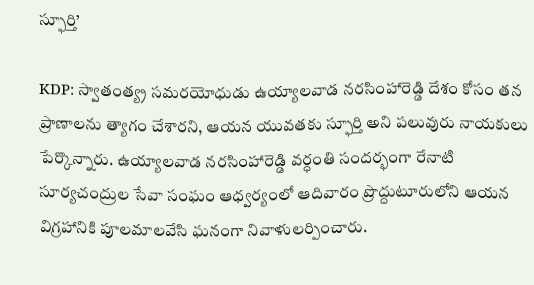స్ఫూర్తి’

KDP: స్వాతంత్య్ర సమరయోధుడు ఉయ్యాలవాడ నరసింహారెడ్డి దేశం కోసం తన ప్రాణాలను త్యాగం చేశారని, ఆయన యువతకు స్ఫూర్తి అని పలువురు నాయకులు పేర్కొన్నారు. ఉయ్యాలవాడ నరసింహారెడ్డి వర్ధంతి సందర్భంగా రేనాటి సూర్యచంద్రుల సేవా సంఘం ఆధ్వర్యంలో ఆదివారం ప్రొద్దుటూరులోని ఆయన విగ్రహానికి పూలమాలవేసి ఘనంగా నివాళులర్పించారు.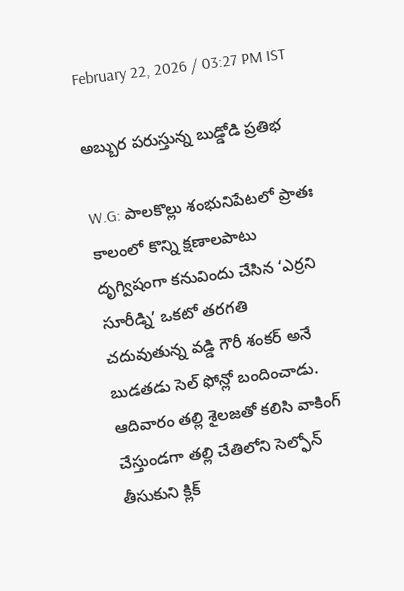February 22, 2026 / 03:27 PM IST

అబ్బుర పరుస్తున్న బుడ్డోడి ప్రతిభ

W.G: పాలకొల్లు శంభునిపేటలో ప్రాతః కాలంలో కొన్ని క్షణాలపాటు దృగ్విషంగా కనువిందు చేసిన ‘ఎర్రని సూరీడ్ని’ ఒకటో తరగతి చదువుతున్న వడ్డి గౌరీ శంకర్ అనే బుడతడు సెల్ ఫోన్లో బందించాడు. ఆదివారం తల్లి శైలజతో కలిసి వాకింగ్ చేస్తుండగా తల్లి చేతిలోని సెల్ఫోన్ తీసుకుని క్లిక్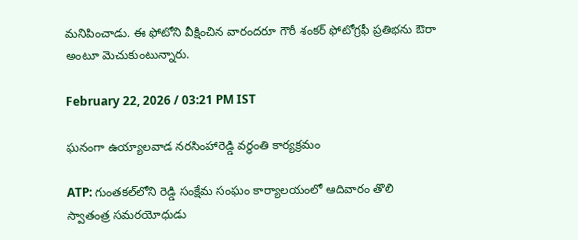మనిపించాడు. ఈ ఫోటోని వీక్షించిన వారందరూ గౌరీ శంకర్ ఫోటోగ్రఫీ ప్రతిభను ఔరా అంటూ మెచుకుంటున్నారు.

February 22, 2026 / 03:21 PM IST

ఘనంగా ఉయ్యాలవాడ నరసింహారెడ్డి వర్ధంతి కార్యక్రమం

ATP: గుంతకల్‌లోని రెడ్డి సంక్షేమ సంఘం కార్యాలయంలో ఆదివారం తొలి స్వాతంత్ర సమరయోధుడు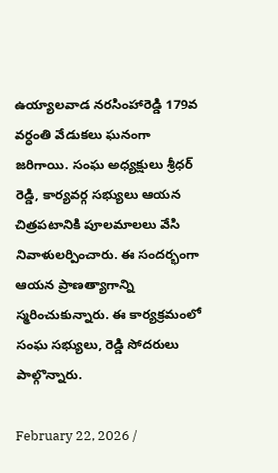ఉయ్యాలవాడ నరసింహారెడ్డి 179వ వర్ధంతి వేడుకలు ఘనంగా జరిగాయి. సంఘ అధ్యక్షులు శ్రీధర్ రెడ్డి, కార్యవర్గ సభ్యులు ఆయన చిత్రపటానికి పూలమాలలు వేసి నివాళులర్పించారు. ఈ సందర్భంగా ఆయన ప్రాణత్యాగాన్ని స్మరించుకున్నారు. ఈ కార్యక్రమంలో సంఘ సభ్యులు, రెడ్డి సోదరులు పాల్గొన్నారు.

February 22, 2026 /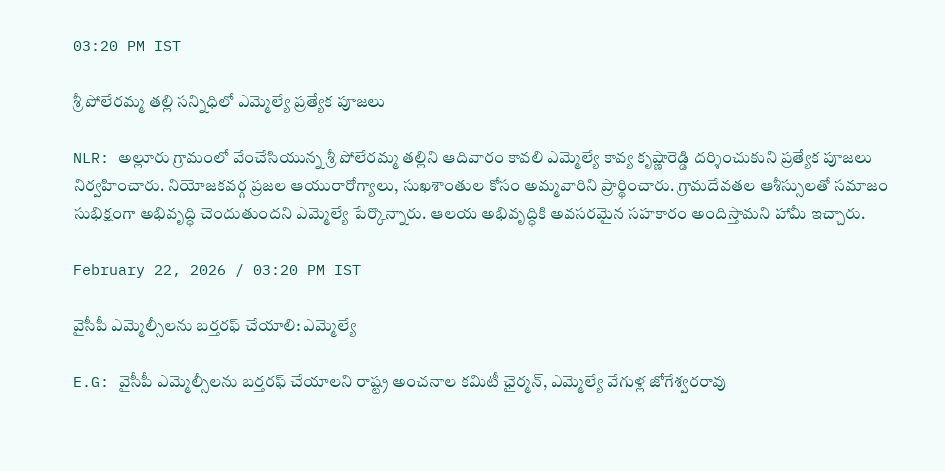03:20 PM IST

శ్రీ పోలేరమ్మ తల్లి సన్నిధిలో ఎమ్మెల్యే ప్రత్యేక పూజలు

NLR: అల్లూరు గ్రామంలో వేంచేసియున్న శ్రీ పోలేరమ్మ తల్లిని ఆదివారం కావలి ఎమ్మెల్యే కావ్య కృష్ణారెడ్డి దర్శించుకుని ప్రత్యేక పూజలు నిర్వహించారు. నియోజకవర్గ ప్రజల ఆయురారోగ్యాలు, సుఖశాంతుల కోసం అమ్మవారిని ప్రార్థించారు. గ్రామదేవతల ఆశీస్సులతో సమాజం సుభిక్షంగా అభివృద్ధి చెందుతుందని ఎమ్మెల్యే పేర్కొన్నారు. ఆలయ అభివృద్ధికి అవసరమైన సహకారం అందిస్తామని హామీ ఇచ్చారు.

February 22, 2026 / 03:20 PM IST

వైసీపీ ఎమ్మెల్సీలను బర్తరఫ్ చేయాలి: ఎమ్మెల్యే

E.G: వైసీపీ ఎమ్మెల్సీలను బర్తరఫ్ చేయాలని రాష్ట్ర అంచనాల కమిటీ ఛైర్మన్, ఎమ్మెల్యే వేగుళ్ల జోగేశ్వరరావు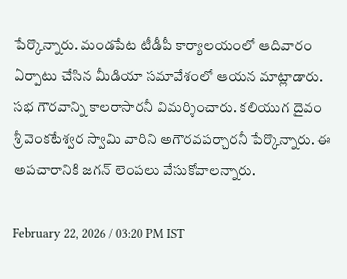పేర్కొన్నారు. మండపేట టీడీపీ కార్యాలయంలో ఆదివారం ఏర్పాటు చేసిన మీడియా సమావేశంలో ఆయన మాట్లాడారు. సభ గౌరవాన్ని కాలరాసారనీ విమర్శించారు. కలియుగ దైవం శ్రీ వెంకటేశ్వర స్వామి వారిని అగౌరవపర్చారనీ పేర్కొన్నారు. ఈ అపచారానికి జగన్ లెంపలు వేసుకోవాలన్నారు.

February 22, 2026 / 03:20 PM IST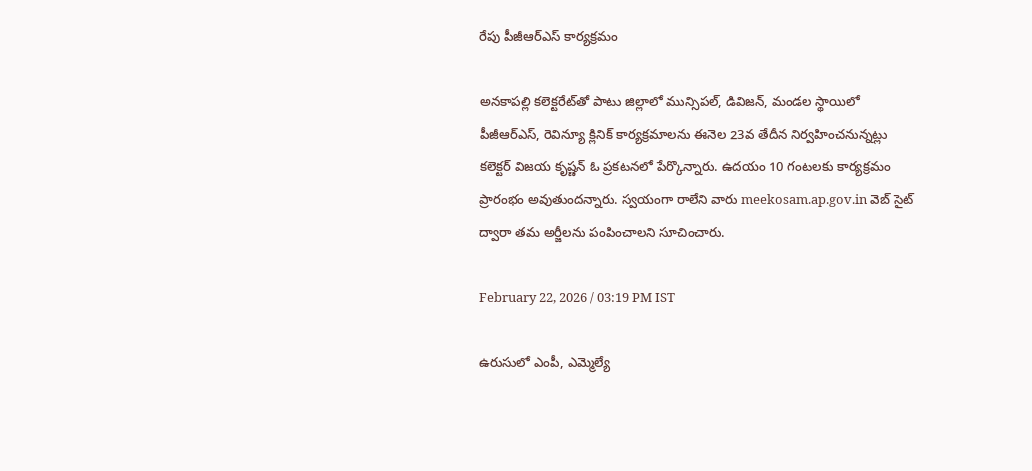రేపు పీజీఆర్ఎస్ కార్యక్రమం

అనకాపల్లి కలెక్టరేట్‌తో పాటు జిల్లాలో మున్సిపల్, డివిజన్, మండల స్థాయిలో పీజీఆర్ఎస్, రెవిన్యూ క్లినిక్ కార్యక్రమాలను ఈనెల 23వ తేదీన నిర్వహించనున్నట్లు కలెక్టర్ విజయ కృష్ణన్ ఓ ప్రకటనలో పేర్కొన్నారు. ఉదయం 10 గంటలకు కార్యక్రమం ప్రారంభం అవుతుందన్నారు. స్వయంగా రాలేని వారు meekosam.ap.gov.in వెబ్ సైట్ ద్వారా తమ అర్జీలను పంపించాలని సూచించారు.

February 22, 2026 / 03:19 PM IST

ఉరుసులో ఎంపీ, ఎమ్మెల్యే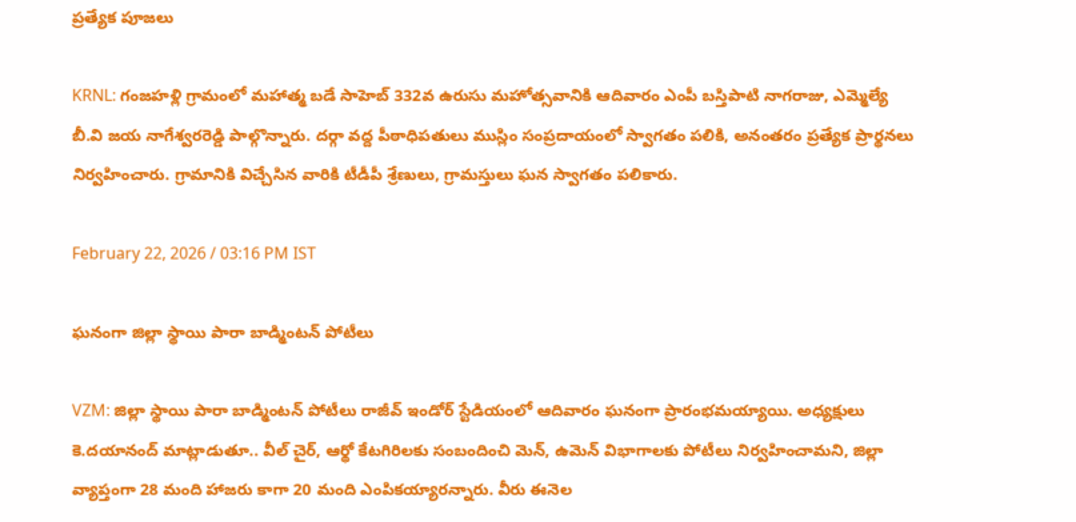ప్రత్యేక పూజలు

KRNL: గంజహళ్లి గ్రామంలో మహాత్మ బడే సాహెబ్ 332వ ఉరుసు మహోత్సవానికి ఆదివారం ఎంపీ బస్తిపాటి నాగరాజు, ఎమ్మెల్యే బీ.వి జయ నాగేశ్వరరెడ్డి పాల్గొన్నారు. దర్గా వద్ద పీఠాధిపతులు ముస్లిం సంప్రదాయంలో స్వాగతం పలికి, అనంతరం ప్రత్యేక ప్రార్థనలు నిర్వహించారు. గ్రామానికి విచ్చేసిన వారికి టీడీపీ శ్రేణులు, గ్రామస్తులు ఘన స్వాగతం పలికారు.

February 22, 2026 / 03:16 PM IST

ఘనంగా జిల్లా స్థాయి పారా బాడ్మింటన్ పోటీలు

VZM: జిల్లా స్థాయి పారా బాడ్మింటన్ పోటీలు రాజీవ్ ఇండోర్ స్టేడియంలో ఆదివారం ఘనంగా ప్రారంభమయ్యాయి. అధ్యక్షులు కె.దయానంద్ మాట్లాడుతూ.. వీల్ చైర్, ఆర్థో కేటగిరిలకు సంబందించి మెన్, ఉమెన్ విభాగాలకు పోటీలు నిర్వహించామని, జిల్లా వ్యాప్తంగా 28 మంది హాజరు కాగా 20 మంది ఎంపికయ్యారన్నారు. వీరు ఈనెల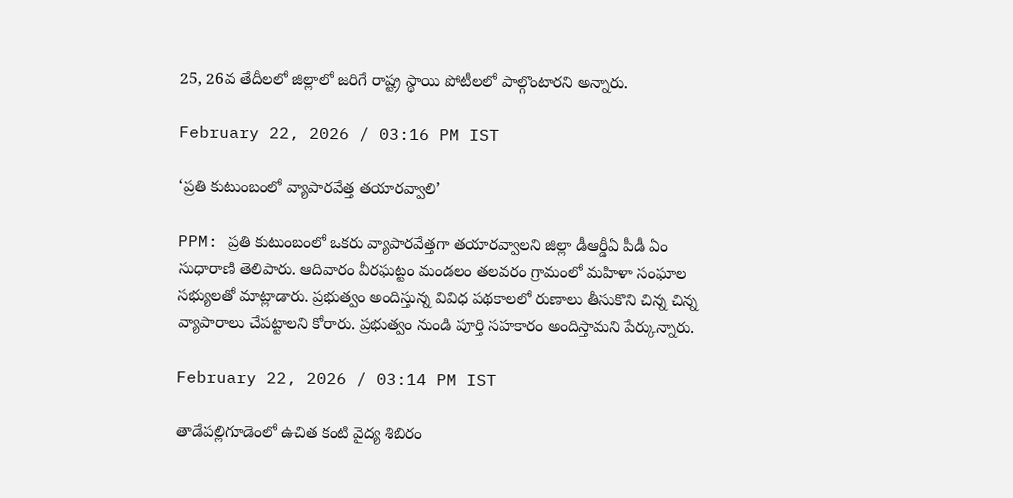25, 26వ తేదీలలో జిల్లాలో జరిగే రాష్ట్ర స్థాయి పోటీలలో పాల్గొంటారని అన్నారు.

February 22, 2026 / 03:16 PM IST

‘ప్రతి కుటుంబంలో వ్యాపారవేత్త తయారవ్వాలి’

PPM: ప్రతి కుటుంబంలో ఒకరు వ్యాపారవేత్తగా తయారవ్వాలని జిల్లా డీఆర్డీఏ పీడీ ఏం సుధారాణి తెలిపారు. ఆదివారం వీరఘట్టం మండలం తలవరం గ్రామంలో మహిళా సంఘాల సభ్యులతో మాట్లాడారు. ప్రభుత్వం అందిస్తున్న వివిధ పథకాలలో రుణాలు తీసుకొని చిన్న చిన్న వ్యాపారాలు చేపట్టాలని కోరారు. ప్రభుత్వం నుండి పూర్తి సహకారం అందిస్తామని పేర్కున్నారు.

February 22, 2026 / 03:14 PM IST

తాడేపల్లిగూడెంలో ఉచిత కంటి వైద్య శిబిరం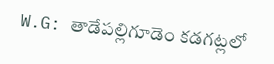W.G: తాడేపల్లిగూడెం కడగట్లలో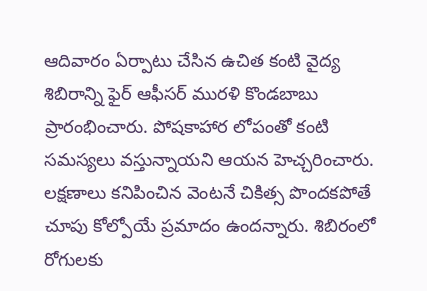ఆదివారం ఏర్పాటు చేసిన ఉచిత కంటి వైద్య శిబిరాన్ని ఫైర్ ఆఫీసర్ మురళి కొండబాబు ప్రారంభించారు. పోషకాహార లోపంతో కంటి సమస్యలు వస్తున్నాయని ఆయన హెచ్చరించారు. లక్షణాలు కనిపించిన వెంటనే చికిత్స పొందకపోతే చూపు కోల్పోయే ప్రమాదం ఉందన్నారు. శిబిరంలో రోగులకు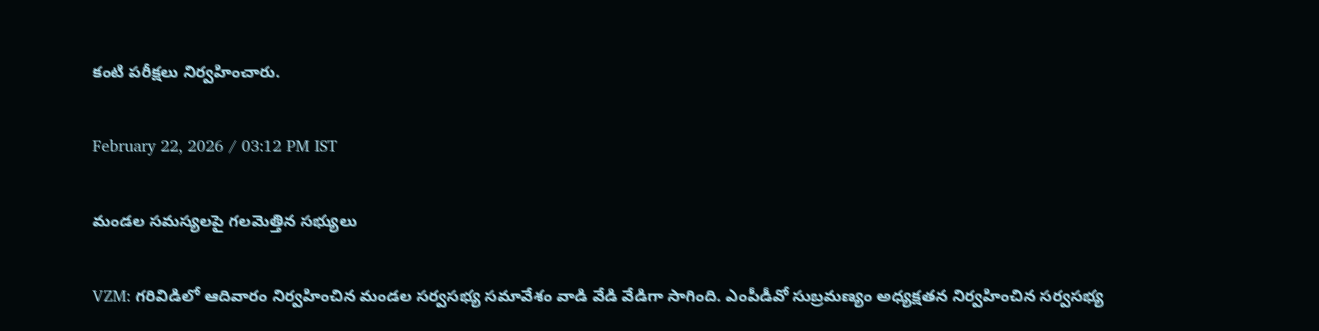కంటి పరీక్షలు నిర్వహించారు.

February 22, 2026 / 03:12 PM IST

మండల సమస్యలపై గలమెత్తిన సభ్యులు

VZM: గరివిడిలో ఆదివారం నిర్వహించిన మండల సర్వసభ్య సమావేశం వాడి వేడి వేడిగా సాగింది. ఎంపీడీవో సుబ్రమణ్యం అధ్యక్షతన నిర్వహించిన సర్వసభ్య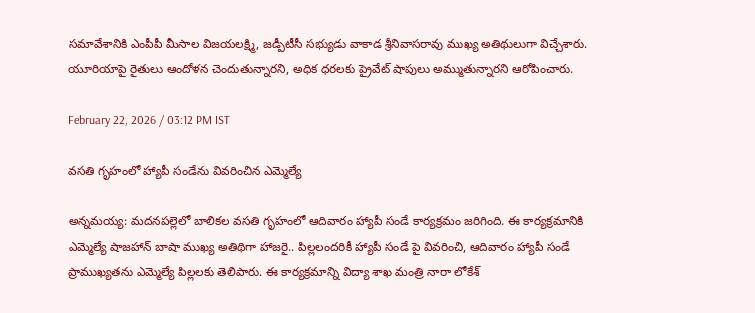సమావేశానికి ఎంపీపీ మీసాల విజయలక్ష్మి, జడ్పీటీసీ సభ్యుడు వాకాడ శ్రీనివాసరావు ముఖ్య అతిథులుగా విచ్చేశారు. యూరియాపై రైతులు ఆందోళన చెందుతున్నారని, అధిక ధరలకు ప్రైవేట్ షాపులు అమ్ముతున్నారని ఆరోపించారు.

February 22, 2026 / 03:12 PM IST

వసతి గృహంలో హ్యాపీ సండేను వివరించిన ఎమ్మెల్యే

అన్నమయ్య: మదనపల్లెలో బాలికల వసతి గృహంలో ఆదివారం హ్యాపీ సండే కార్యక్రమం జరిగింది. ఈ కార్యక్రమానికి ఎమ్మెల్యే షాజహాన్ బాషా ముఖ్య అతిథిగా హాజరై.. పిల్లలందరికీ హ్యాపీ సండే పై వివరించి, ఆదివారం హ్యాపీ సండే ప్రాముఖ్యతను ఎమ్మెల్యే పిల్లలకు తెలిపారు. ఈ కార్యక్రమాన్ని విద్యా శాఖ మంత్రి నారా లోకేశ్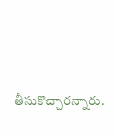తీసుకొచ్చారన్నారు.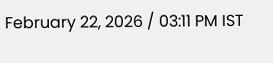February 22, 2026 / 03:11 PM IST